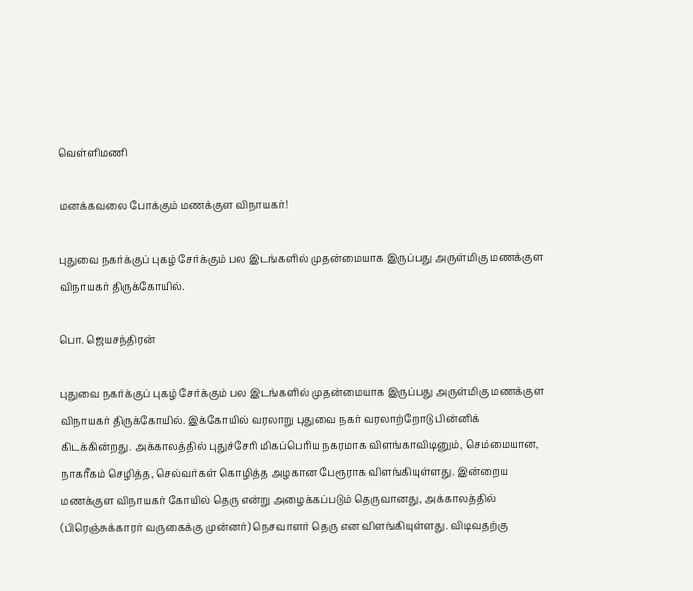வெள்ளிமணி

மனக்கவலை போக்கும் மணக்குள விநாயகர்!

புதுவை நகர்க்குப் புகழ் சேர்க்கும் பல இடங்களில் முதன்மையாக இருப்பது அருள்மிகு மணக்குள விநாயகர் திருக்கோயில்.

பொ. ஜெயசந்திரன்

புதுவை நகர்க்குப் புகழ் சேர்க்கும் பல இடங்களில் முதன்மையாக இருப்பது அருள்மிகு மணக்குள விநாயகர் திருக்கோயில். இக்கோயில் வரலாறு புதுவை நகர் வரலாற்றோடு பின்னிக் கிடக்கின்றது. அக்காலத்தில் புதுச்சேரி மிகப்பெரிய நகரமாக விளங்காவிடினும், செம்மையான, நாகரீகம் செழித்த, செல்வர்கள் கொழித்த அழகான பேரூராக விளங்கியுள்ளது. இன்றைய மணக்குள விநாயகர் கோயில் தெரு என்று அழைக்கப்படும் தெருவானது, அக்காலத்தில் (பிரெஞ்சுக்காரர் வருகைக்கு முன்னர்) நெசவாளர் தெரு என விளங்கியுள்ளது. விடிவதற்கு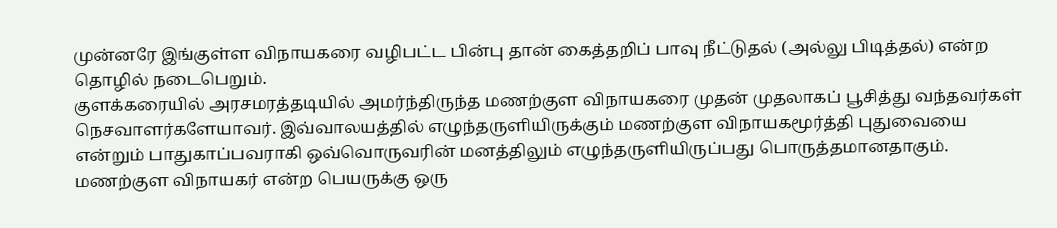முன்னரே இங்குள்ள விநாயகரை வழிபட்ட பின்பு தான் கைத்தறிப் பாவு நீட்டுதல் (அல்லு பிடித்தல்) என்ற தொழில் நடைபெறும்.
குளக்கரையில் அரசமரத்தடியில் அமர்ந்திருந்த மணற்குள விநாயகரை முதன் முதலாகப் பூசித்து வந்தவர்கள் நெசவாளர்களேயாவர். இவ்வாலயத்தில் எழுந்தருளியிருக்கும் மணற்குள விநாயகமூர்த்தி புதுவையை என்றும் பாதுகாப்பவராகி ஒவ்வொருவரின் மனத்திலும் எழுந்தருளியிருப்பது பொருத்தமானதாகும்.
மணற்குள விநாயகர் என்ற பெயருக்கு ஒரு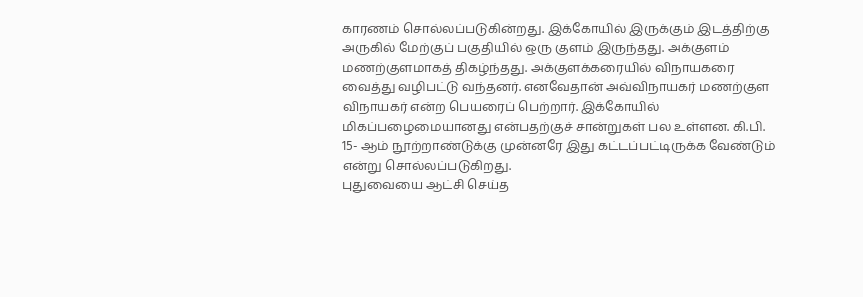காரணம் சொல்லப்படுகின்றது. இக்கோயில் இருக்கும் இடத்திற்கு அருகில் மேற்குப் பகுதியில் ஒரு குளம் இருந்தது. அக்குளம் மணற்குளமாகத் திகழ்ந்தது. அக்குளக்கரையில் விநாயகரை வைத்து வழிபட்டு வந்தனர். எனவேதான் அவ்விநாயகர் மணற்குள விநாயகர் என்ற பெயரைப் பெற்றார். இக்கோயில் மிகப்பழைமையானது என்பதற்குச் சான்றுகள் பல உள்ளன. கி.பி. 15- ஆம் நூற்றாண்டுக்கு முன்னரே இது கட்டப்பட்டிருக்க வேண்டும் என்று சொல்லப்படுகிறது.
புதுவையை ஆட்சி செய்த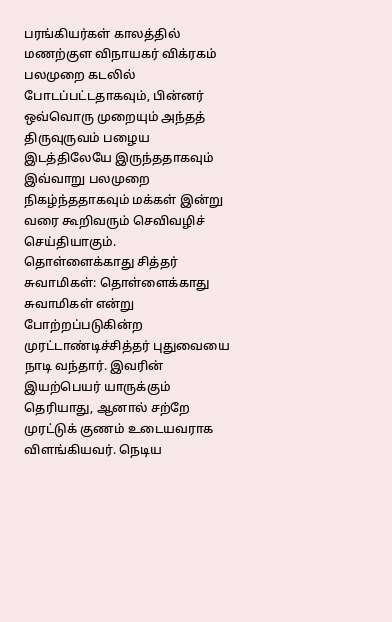பரங்கியர்கள் காலத்தில் மணற்குள விநாயகர் விக்ரகம் பலமுறை கடலில் போடப்பட்டதாகவும், பின்னர் ஒவ்வொரு முறையும் அந்தத் திருவுருவம் பழைய இடத்திலேயே இருந்ததாகவும் இவ்வாறு பலமுறை நிகழ்ந்ததாகவும் மக்கள் இன்று வரை கூறிவரும் செவிவழிச் செய்தியாகும்.
தொள்ளைக்காது சித்தர் சுவாமிகள்: தொள்ளைக்காது சுவாமிகள் என்று போற்றப்படுகின்ற முரட்டாண்டிச்சித்தர் புதுவையை நாடி வந்தார். இவரின் இயற்பெயர் யாருக்கும் தெரியாது, ஆனால் சற்றே முரட்டுக் குணம் உடையவராக விளங்கியவர். நெடிய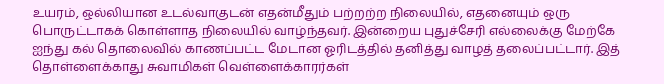உயரம், ஒல்லியான உடல்வாகுடன் எதன்மீதும் பற்றற்ற நிலையில், எதனையும் ஒரு பொருட்டாகக் கொள்ளாத நிலையில் வாழ்ந்தவர். இன்றைய புதுச்சேரி எல்லைக்கு மேற்கே ஐந்து கல் தொலைவில் காணப்பட்ட மேடான ஓரிடத்தில் தனித்து வாழத் தலைப்பட்டார். இத் தொள்ளைக்காது சுவாமிகள் வெள்ளைக்காரர்கள்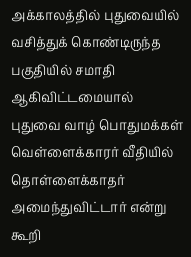அக்காலத்தில் புதுவையில் வசித்துக் கொண்டிருந்த பகுதியில் சமாதி ஆகிவிட்டமையால் புதுவை வாழ் பொதுமக்கள் வெள்ளைக்காரர் வீதியில் தொள்ளைக்காதர் அமைந்துவிட்டார் என்று கூறி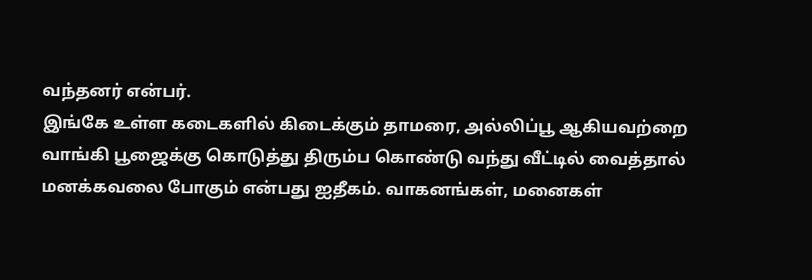வந்தனர் என்பர்.
இங்கே உள்ள கடைகளில் கிடைக்கும் தாமரை, அல்லிப்பூ ஆகியவற்றை வாங்கி பூஜைக்கு கொடுத்து திரும்ப கொண்டு வந்து வீட்டில் வைத்தால் மனக்கவலை போகும் என்பது ஐதீகம். வாகனங்கள், மனைகள்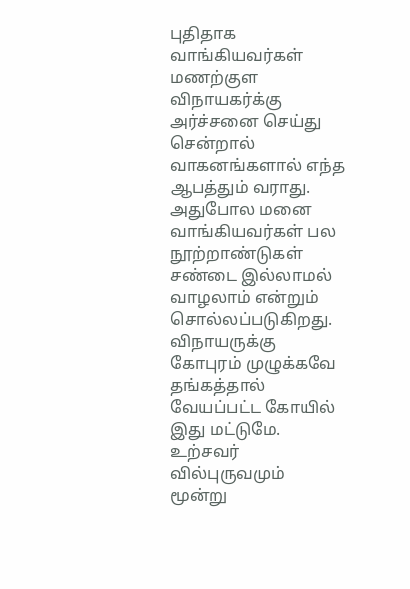புதிதாக வாங்கியவர்கள் மணற்குள விநாயகர்க்கு அர்ச்சனை செய்து சென்றால் வாகனங்களால் எந்த ஆபத்தும் வராது. அதுபோல மனை வாங்கியவர்கள் பல நூற்றாண்டுகள் சண்டை இல்லாமல் வாழலாம் என்றும் சொல்லப்படுகிறது. விநாயருக்கு கோபுரம் முழுக்கவே தங்கத்தால் வேயப்பட்ட கோயில் இது மட்டுமே. உற்சவர் வில்புருவமும் மூன்று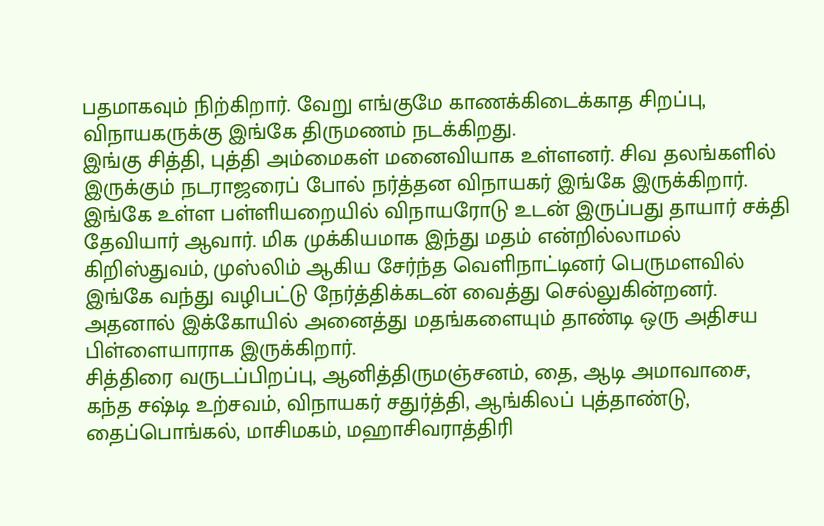பதமாகவும் நிற்கிறார். வேறு எங்குமே காணக்கிடைக்காத சிறப்பு, விநாயகருக்கு இங்கே திருமணம் நடக்கிறது.
இங்கு சித்தி, புத்தி அம்மைகள் மனைவியாக உள்ளனர். சிவ தலங்களில் இருக்கும் நடராஜரைப் போல் நர்த்தன விநாயகர் இங்கே இருக்கிறார். இங்கே உள்ள பள்ளியறையில் விநாயரோடு உடன் இருப்பது தாயார் சக்தி தேவியார் ஆவார். மிக முக்கியமாக இந்து மதம் என்றில்லாமல் கிறிஸ்துவம், முஸ்லிம் ஆகிய சேர்ந்த வெளிநாட்டினர் பெருமளவில் இங்கே வந்து வழிபட்டு நேர்த்திக்கடன் வைத்து செல்லுகின்றனர். அதனால் இக்கோயில் அனைத்து மதங்களையும் தாண்டி ஒரு அதிசய பிள்ளையாராக இருக்கிறார்.
சித்திரை வருடப்பிறப்பு, ஆனித்திருமஞ்சனம், தை, ஆடி அமாவாசை, கந்த சஷ்டி உற்சவம், விநாயகர் சதுர்த்தி, ஆங்கிலப் புத்தாண்டு, தைப்பொங்கல், மாசிமகம், மஹாசிவராத்திரி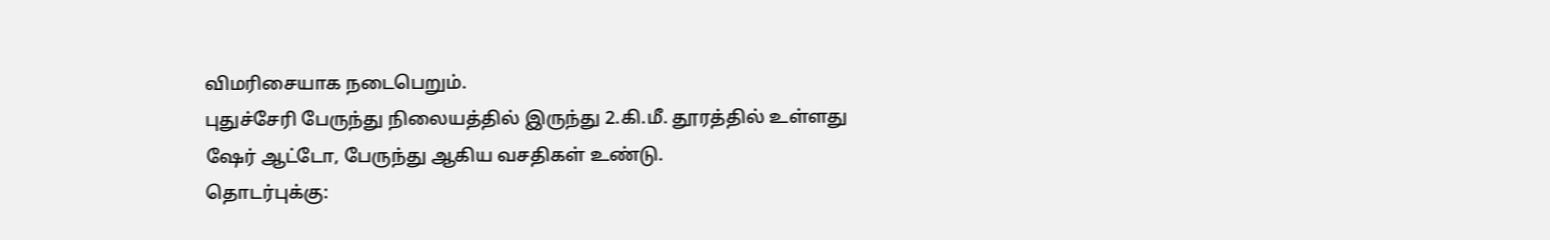விமரிசையாக நடைபெறும்.
புதுச்சேரி பேருந்து நிலையத்தில் இருந்து 2.கி.மீ. தூரத்தில் உள்ளது ஷேர் ஆட்டோ, பேருந்து ஆகிய வசதிகள் உண்டு.
தொடர்புக்கு: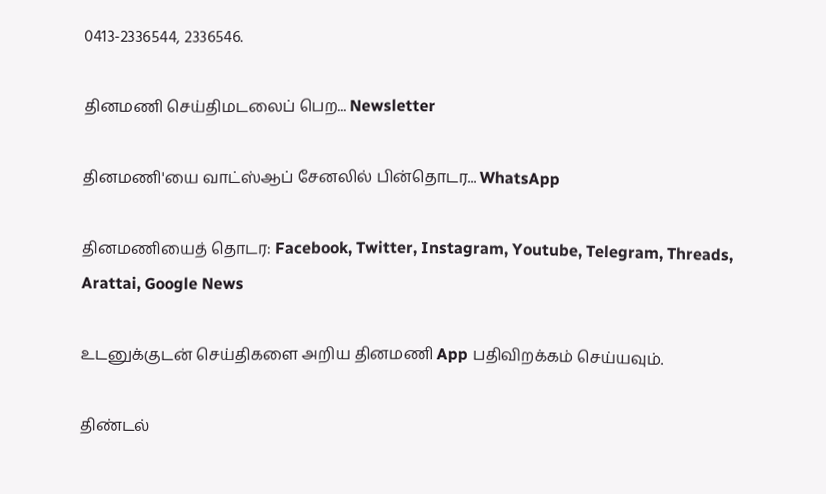0413-2336544, 2336546.

தினமணி செய்திமடலைப் பெற... Newsletter

தினமணி'யை வாட்ஸ்ஆப் சேனலில் பின்தொடர... WhatsApp

தினமணியைத் தொடர: Facebook, Twitter, Instagram, Youtube, Telegram, Threads, Arattai, Google News

உடனுக்குடன் செய்திகளை அறிய தினமணி App பதிவிறக்கம் செய்யவும்.

திண்டல்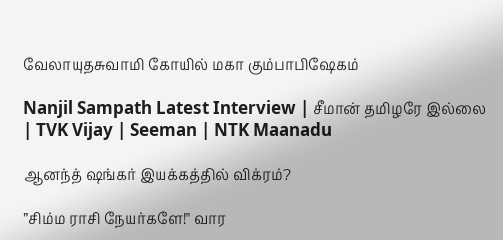வேலாயுதசுவாமி கோயில் மகா கும்பாபிஷேகம்

Nanjil Sampath Latest Interview | சீமான் தமிழரே இல்லை | TVK Vijay | Seeman | NTK Maanadu

ஆனந்த் ஷங்கர் இயக்கத்தில் விக்ரம்?

”சிம்ம ராசி நேயர்களே!" வார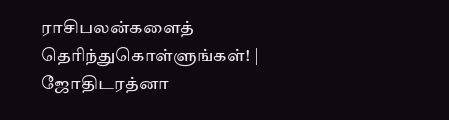ராசிபலன்களைத் தெரிந்துகொள்ளுங்கள்! | ஜோதிடரத்னா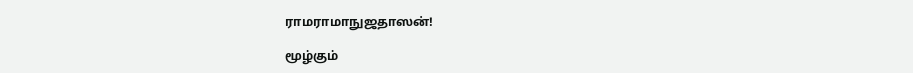ராமராமாநுஜதாஸன்!

மூழ்கும்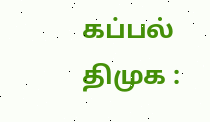கப்பல் திமுக :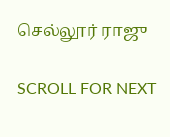செல்லூர் ராஜு

SCROLL FOR NEXT